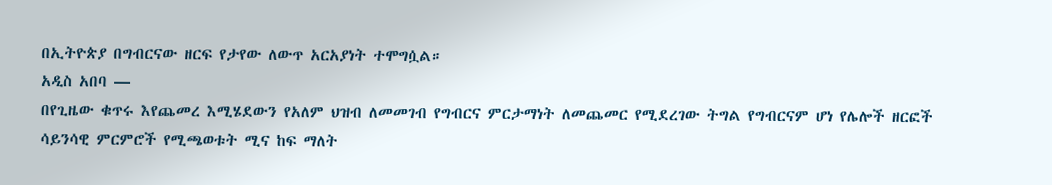በኢትዮጵያ በግብርናው ዘርፍ የታየው ለውጥ አርአያነት ተሞግሷል።
አዲስ አበባ —
በየጊዜው ቁጥሩ እየጨመረ እሚሄደውን የአለም ህዝብ ለመመገብ የግብርና ምርታማነት ለመጨመር የሚደረገው ትግል የግብርናም ሆነ የሌሎች ዘርፎች ሳይንሳዊ ምርምሮች የሚጫወቱት ሚና ከፍ ማለት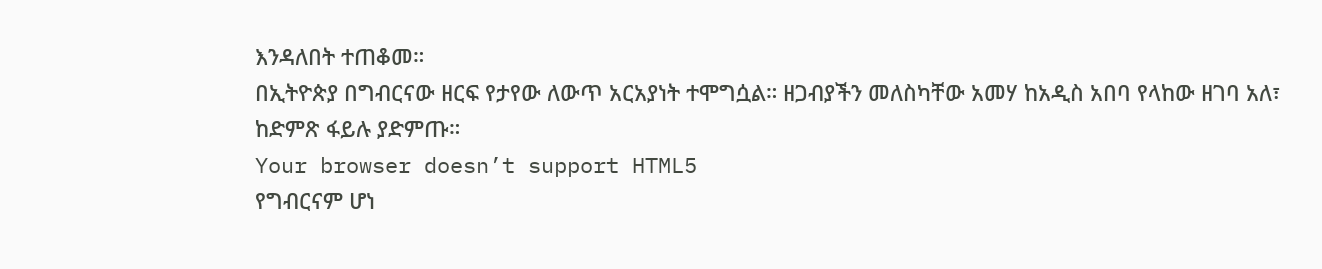እንዳለበት ተጠቆመ።
በኢትዮጵያ በግብርናው ዘርፍ የታየው ለውጥ አርአያነት ተሞግሷል። ዘጋብያችን መለስካቸው አመሃ ከአዲስ አበባ የላከው ዘገባ አለ፣ ከድምጽ ፋይሉ ያድምጡ።
Your browser doesn’t support HTML5
የግብርናም ሆነ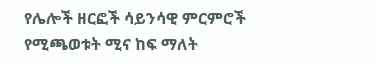የሌሎች ዘርፎች ሳይንሳዊ ምርምሮች የሚጫወቱት ሚና ከፍ ማለት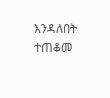እንዳለበት ተጠቆመ